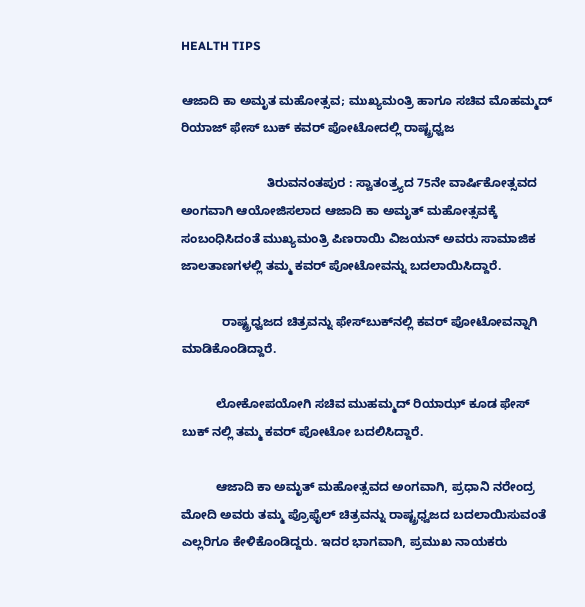HEALTH TIPS

ಆಜಾದಿ ಕಾ ಅಮೃತ ಮಹೋತ್ಸವ; ಮುಖ್ಯಮಂತ್ರಿ ಹಾಗೂ ಸಚಿವ ಮೊಹಮ್ಮದ್ ರಿಯಾಜ್ ಫೇಸ್ ಬುಕ್ ಕವರ್ ಪೋಟೋದಲ್ಲಿ ರಾಷ್ಟ್ರಧ್ವಜ

                         ತಿರುವನಂತಪುರ : ಸ್ವಾತಂತ್ರ್ಯದ 75ನೇ ವಾರ್ಷಿಕೋತ್ಸವದ ಅಂಗವಾಗಿ ಆಯೋಜಿಸಲಾದ ಆಜಾದಿ ಕಾ ಅಮೃತ್ ಮಹೋತ್ಸವಕ್ಕೆ ಸಂಬಂಧಿಸಿದಂತೆ ಮುಖ್ಯಮಂತ್ರಿ ಪಿಣರಾಯಿ ವಿಜಯನ್ ಅವರು ಸಾಮಾಜಿಕ ಜಾಲತಾಣಗಳಲ್ಲಿ ತಮ್ಮ ಕವರ್ ಪೋಟೋವನ್ನು ಬದಲಾಯಿಸಿದ್ದಾರೆ.

            ರಾಷ್ಟ್ರಧ್ವಜದ ಚಿತ್ರವನ್ನು ಫೇಸ್‍ಬುಕ್‍ನಲ್ಲಿ ಕವರ್ ಪೋಟೋವನ್ನಾಗಿ ಮಾಡಿಕೊಂಡಿದ್ದಾರೆ.

          ಲೋಕೋಪಯೋಗಿ ಸಚಿವ ಮುಹಮ್ಮದ್ ರಿಯಾಝ್ ಕೂಡ ಫೇಸ್ ಬುಕ್ ನಲ್ಲಿ ತಮ್ಮ ಕವರ್ ಪೋಟೋ ಬದಲಿಸಿದ್ದಾರೆ.

          ಆಜಾದಿ ಕಾ ಅಮೃತ್ ಮಹೋತ್ಸವದ ಅಂಗವಾಗಿ, ಪ್ರಧಾನಿ ನರೇಂದ್ರ ಮೋದಿ ಅವರು ತಮ್ಮ ಪ್ರೊಫೈಲ್ ಚಿತ್ರವನ್ನು ರಾಷ್ಟ್ರಧ್ವಜದ ಬದಲಾಯಿಸುವಂತೆ ಎಲ್ಲರಿಗೂ ಕೇಳಿಕೊಂಡಿದ್ದರು. ಇದರ ಭಾಗವಾಗಿ, ಪ್ರಮುಖ ನಾಯಕರು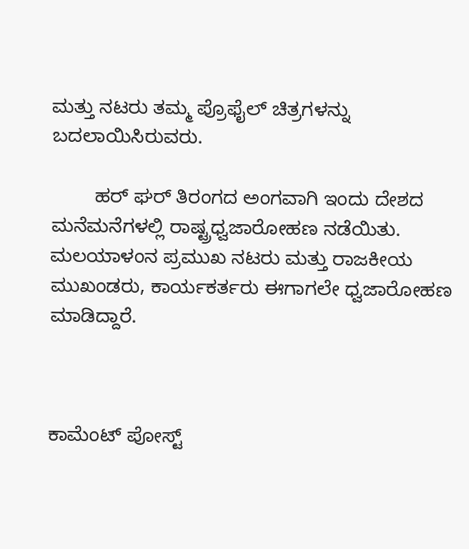ಮತ್ತು ನಟರು ತಮ್ಮ ಪ್ರೊಫೈಲ್ ಚಿತ್ರಗಳನ್ನು ಬದಲಾಯಿಸಿರುವರು.

        ಹರ್ ಘರ್ ತಿರಂಗದ ಅಂಗವಾಗಿ ಇಂದು ದೇಶದ ಮನೆಮನೆಗಳಲ್ಲಿ ರಾಷ್ಟ್ರಧ್ವಜಾರೋಹಣ ನಡೆಯಿತು. ಮಲಯಾಳಂನ ಪ್ರಮುಖ ನಟರು ಮತ್ತು ರಾಜಕೀಯ ಮುಖಂಡರು, ಕಾರ್ಯಕರ್ತರು ಈಗಾಗಲೇ ಧ್ವಜಾರೋಹಣ ಮಾಡಿದ್ದಾರೆ.



ಕಾಮೆಂಟ್‌‌ ಪೋಸ್ಟ್‌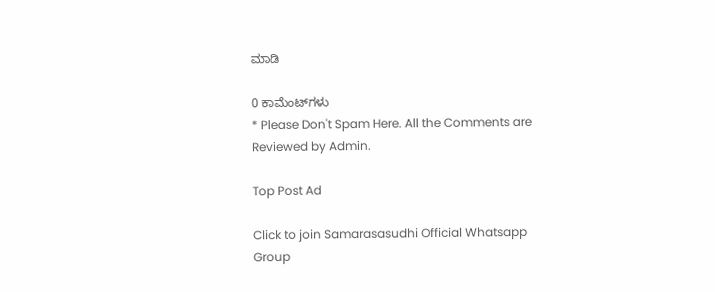ಮಾಡಿ

0 ಕಾಮೆಂಟ್‌ಗಳು
* Please Don't Spam Here. All the Comments are Reviewed by Admin.

Top Post Ad

Click to join Samarasasudhi Official Whatsapp Group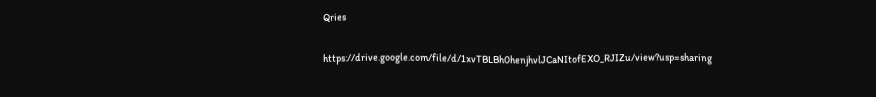Qries

https://drive.google.com/file/d/1xvTBLBh0henjhvlJCaNItofEXO_RJIZu/view?usp=sharing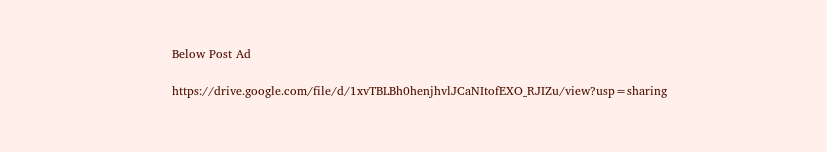Below Post Ad

https://drive.google.com/file/d/1xvTBLBh0henjhvlJCaNItofEXO_RJIZu/view?usp=sharing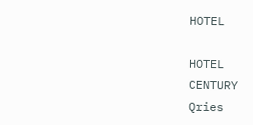HOTEL

HOTEL
CENTURY
Qries